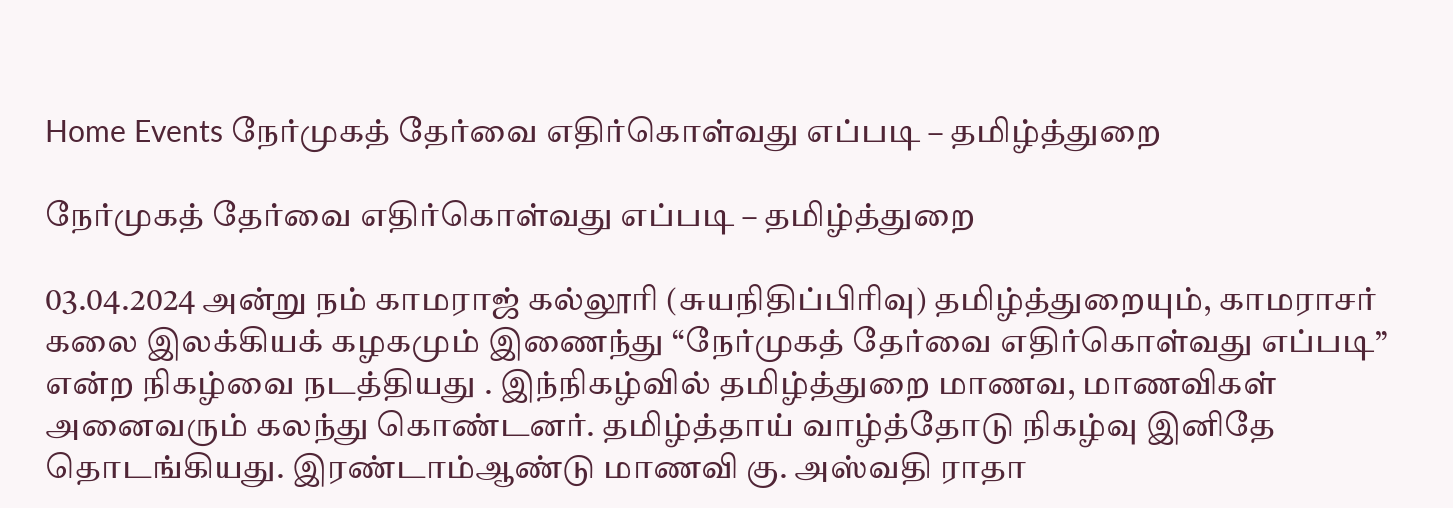Home Events நேர்முகத் தேர்வை எதிர்கொள்வது எப்படி – தமிழ்த்துறை

நேர்முகத் தேர்வை எதிர்கொள்வது எப்படி – தமிழ்த்துறை

03.04.2024 அன்று நம் காமராஜ் கல்லூரி (சுயநிதிப்பிரிவு) தமிழ்த்துறையும், காமராசர் கலை இலக்கியக் கழகமும் இணைந்து “நேர்முகத் தேர்வை எதிர்கொள்வது எப்படி” என்ற நிகழ்வை நடத்தியது . இந்நிகழ்வில் தமிழ்த்துறை மாணவ, மாணவிகள் அனைவரும் கலந்து கொண்டனர். தமிழ்த்தாய் வாழ்த்தோடு நிகழ்வு இனிதே தொடங்கியது. இரண்டாம்ஆண்டு மாணவி கு. அஸ்வதி ராதா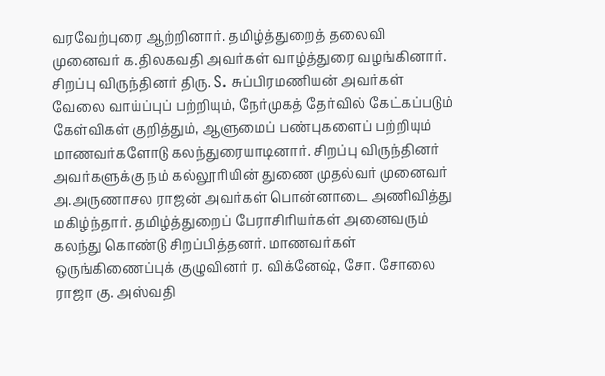வரவேற்புரை ஆற்றினார். தமிழ்த்துறைத் தலைவி முனைவர் க.திலகவதி அவர்கள் வாழ்த்துரை வழங்கினார். சிறப்பு விருந்தினர் திரு. S. சுப்பிரமணியன் அவர்கள் வேலை வாய்ப்புப் பற்றியும், நேர்முகத் தேர்வில் கேட்கப்படும் கேள்விகள் குறித்தும், ஆளுமைப் பண்புகளைப் பற்றியும் மாணவர்களோடு கலந்துரையாடினார். சிறப்பு விருந்தினர் அவர்களுக்கு நம் கல்லூரியின் துணை முதல்வர் முனைவர் அ.அருணாசல ராஜன் அவர்கள் பொன்னாடை அணிவித்து மகிழ்ந்தார். தமிழ்த்துறைப் பேராசிரியர்கள் அனைவரும் கலந்து கொண்டு சிறப்பித்தனர். மாணவர்கள் ஒருங்கிணைப்புக் குழுவினர் ர. விக்னேஷ், சோ. சோலை ராஜா கு. அஸ்வதி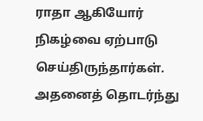ராதா ஆகியோர் நிகழ்வை ஏற்பாடு செய்திருந்தார்கள். அதனைத் தொடர்ந்து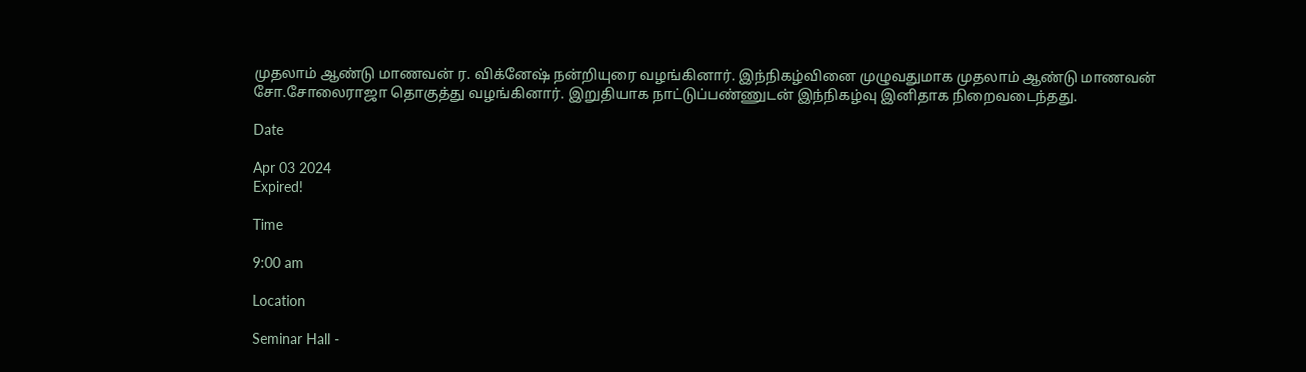முதலாம் ஆண்டு மாணவன் ர. விக்னேஷ் நன்றியுரை வழங்கினார். இந்நிகழ்வினை முழுவதுமாக முதலாம் ஆண்டு மாணவன் சோ.சோலைராஜா தொகுத்து வழங்கினார். இறுதியாக நாட்டுப்பண்ணுடன் இந்நிகழ்வு இனிதாக நிறைவடைந்தது.

Date

Apr 03 2024
Expired!

Time

9:00 am

Location

Seminar Hall -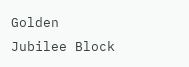Golden Jubilee Block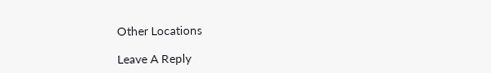Other Locations

Leave A Reply